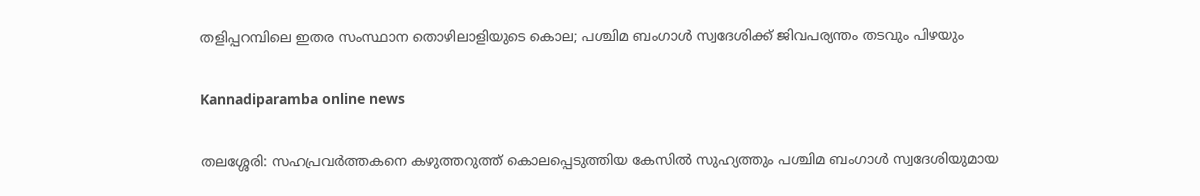തളിപ്പറമ്പിലെ ഇതര സംസ്ഥാന തൊഴിലാളിയുടെ കൊല; പശ്ചിമ ബംഗാള്‍ സ്വദേശിക്ക് ജിവപര്യന്തം തടവും പിഴയും

Kannadiparamba online news

തലശ്ശേരി: സഹപ്രവര്‍ത്തകനെ കഴുത്തറുത്ത് കൊലപ്പെടുത്തിയ കേസില്‍ സുഹ്യത്തും പശ്ചിമ ബംഗാള്‍ സ്വദേശിയുമായ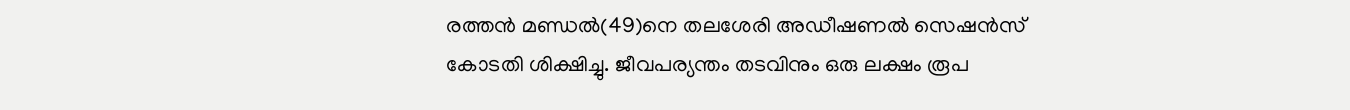രത്തന്‍ മണ്ഡല്‍(49)നെ തലശേരി അഡീഷണല്‍ സെഷന്‍സ് കോടതി ശിക്ഷിച്ചു. ജീവപര്യന്തം തടവിനും ഒരു ലക്ഷം രൂപ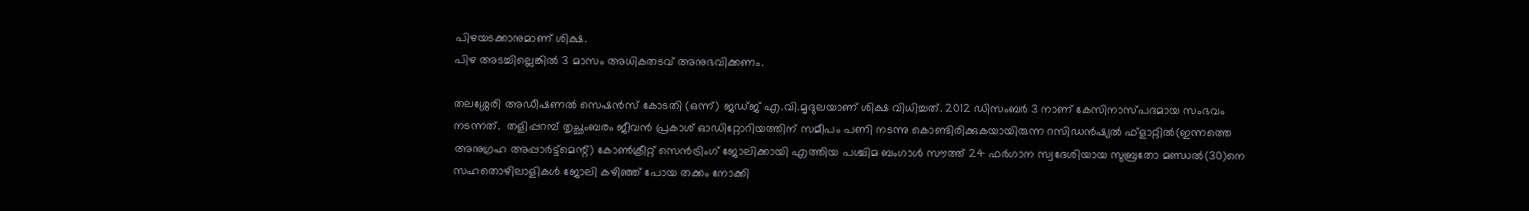പിഴയടക്കാനുമാണ് ശിക്ഷ.
പിഴ അടച്ചില്ലെങ്കില്‍ 3 മാസം അധികതടവ് അനുഭവിക്കണം.

തലശ്ശേരി അഡീഷണല്‍ സെഷന്‍സ് കോടതി (ഒന്ന്) ജഡ്ജ് എ.വി.മൃദുലയാണ് ശിക്ഷ വിധിച്ചത്. 2012 ഡിസംബര്‍ 3 നാണ് കേസിനാസ്പദമായ സംഭവം നടന്നത്.  തളിപ്പറമ്പ് തൃച്ഛംബരം ജീവന്‍ പ്രകാശ് ഓഡിറ്റോറിയത്തിന് സമീപം പണി നടന്നു കൊണ്ടിരിക്കുകയായിരുന്ന റസിഡന്‍ഷ്യല്‍ ഫ്ളാറ്റില്‍(ഇന്നത്തെ അനുഗ്രഹ അപ്പാര്‍ട്ട്‌മെന്റ്) കോണ്‍ക്രീറ്റ് സെന്‍ട്രിംഗ് ജോലിക്കായി എത്തിയ പശ്ചിമ ബംഗാള്‍ സൗത്ത് 24 ഫര്‍ഗാന സ്വദേശിയായ സുബ്രതോ മണ്ഡല്‍(30)നെ സഹതൊഴിലാളികള്‍ ജോലി കഴിഞ്ഞ് പോയ തക്കം നോക്കി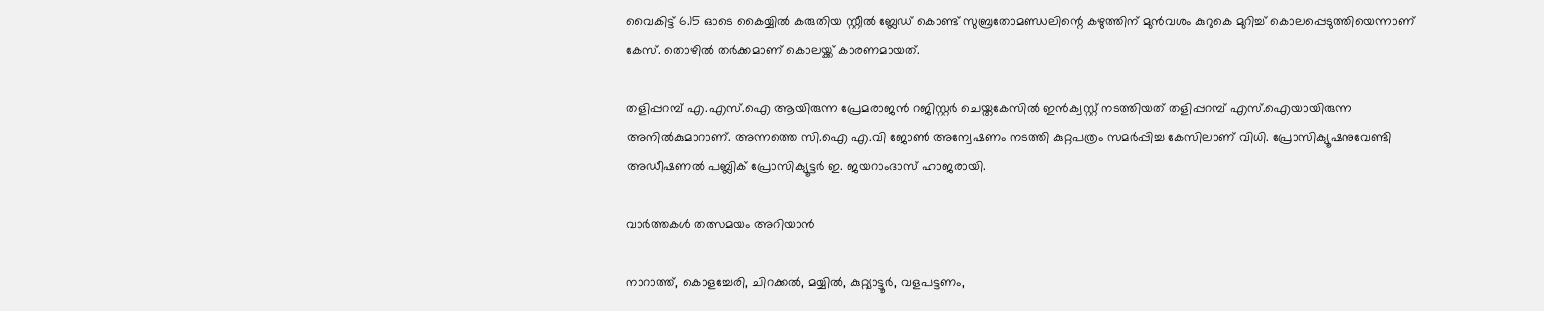വൈകിട്ട് 6.15 ഓടെ കൈയ്യില്‍ കരുതിയ സ്റ്റീല്‍ ബ്ലേഡ് കൊണ്ട് സുബ്രതോമണ്ഡലിന്റെ കഴുത്തിന് മുന്‍വശം കുറുകെ മുറിച്ച് കൊലപ്പെടുത്തിയെന്നാണ് കേസ്. തൊഴില്‍ തര്‍ക്കമാണ് കൊലയ്ക്ക് കാരണമായത്.

തളിപ്പറമ്പ് എ.എസ്.ഐ ആയിരുന്ന പ്രേമരാജന്‍ റജിസ്റ്റര്‍ ചെയ്തകേസില്‍ ഇന്‍ക്വസ്റ്റ് നടത്തിയത് തളിപ്പറമ്പ് എസ്.ഐയായിരുന്ന അനില്‍കുമാറാണ്. അന്നത്തെ സി.ഐ എ.വി ജോണ്‍ അന്വേഷണം നടത്തി കുറ്റപത്രം സമര്‍പ്പിച്ച കേസിലാണ് വിധി. പ്രോസിക്യൂഷനുവേണ്ടി അഡീഷണല്‍ പബ്ലിക് പ്രോസിക്യൂട്ടര്‍ ഇ. ജയറാംദാസ് ഹാജരായി.

വാർത്തകൾ തത്സമയം അറിയാൻ

നാറാത്ത്, കൊളച്ചേരി, ചിറക്കൽ, മയ്യിൽ, കുറ്റ്യാട്ടൂർ, വളപട്ടണം,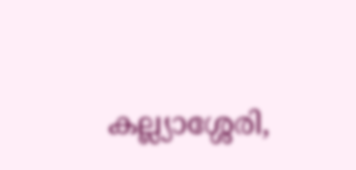കല്ല്യാശ്ശേരി,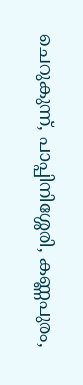ചെറുകുന്ന്, പാപ്പിനിശ്ശേരി, കണ്ണപുരം,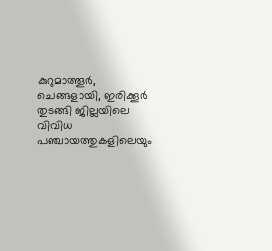കുറുമാത്തൂർ, ചെങ്ങളായി, ഇരിക്കൂർ തുടങ്ങി ജില്ലയിലെ വിവിധ പഞ്ചായത്തുകളിലെയും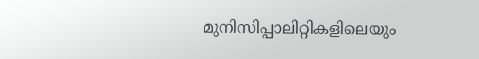മുനിസിപ്പാലിറ്റികളിലെയും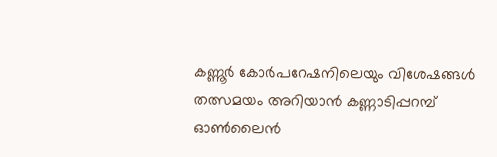കണ്ണൂർ കോർപറേഷനിലെയും വിശേഷങ്ങൾ തത്സമയം അറിയാൻ കണ്ണാടിപ്പറമ്പ് ഓൺലൈൻ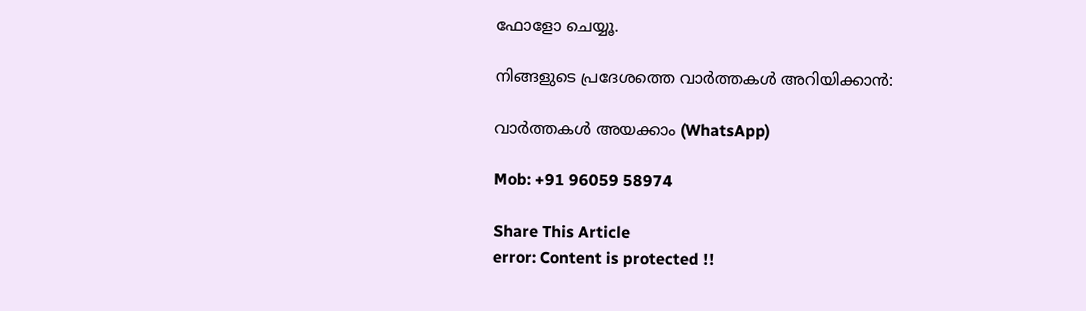ഫോളോ ചെയ്യൂ.

നിങ്ങളുടെ പ്രദേശത്തെ വാർത്തകൾ അറിയിക്കാൻ:

വാർത്തകൾ അയക്കാം (WhatsApp)

Mob: +91 96059 58974

Share This Article
error: Content is protected !!